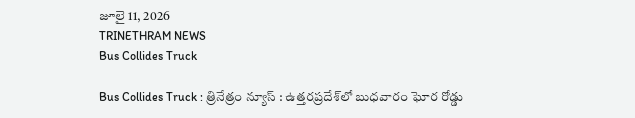జూలై 11, 2026
TRINETHRAM NEWS
Bus Collides Truck

Bus Collides Truck : త్రినేత్రం న్యూస్ : ఉత్తరప్రదేశ్‌లో బుధవారం ఘోర రోడ్డు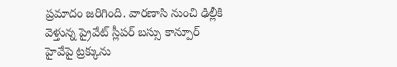ప్రమాదం జరిగింది. వారణాసి నుంచి ఢిల్లీకి వెళ్తున్న ప్రైవేట్ స్లీపర్ బస్సు కాన్పూర్ హైవేపై ట్రక్కును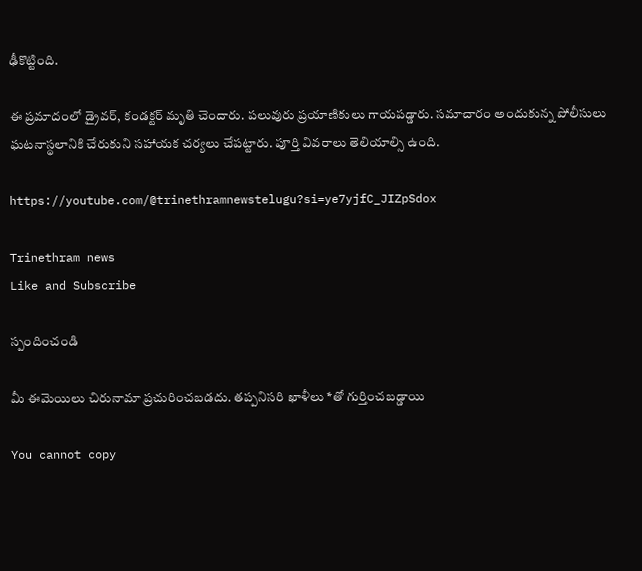ఢీకొట్టింది.

ఈ ప్రమాదంలో డ్రైవర్, కండక్టర్ మృతి చెందారు. పలువురు ప్రయాణికులు గాయపడ్డారు. సమాచారం అందుకున్న పోలీసులు ఘటనాస్థలానికి చేరుకుని సహాయక చర్యలు చేపట్టారు. పూర్తి వివరాలు తెలియాల్సి ఉంది.

https://youtube.com/@trinethramnewstelugu?si=ye7yjfC_JIZpSdox

Trinethram news
Like and Subscribe

స్పందించండి

మీ ఈమెయిలు చిరునామా ప్రచురించబడదు. తప్పనిసరి ఖాళీలు *తో గుర్తించబడ్డాయి

You cannot copy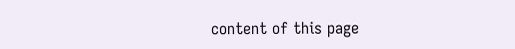content of this page